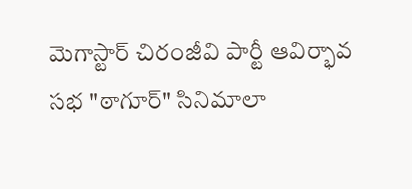మెగాస్టార్ చిరంజీవి పార్టీ ఆవిర్భావ సభ "ఠాగూర్" సినిమాలా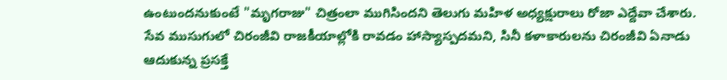ఉంటుందనుకుంటే "మృగరాజు" చిత్రంలా ముగిసిందని తెలుగు మహిళ అధ్యక్షురాలు రోజా ఎద్దేవా చేశారు. సేవ ముసుగులో చిరంజీవి రాజకీయాల్లోకి రావడం హాస్యాస్పదమని, సినీ కళాకారులను చిరంజీవి ఏనాడు ఆదుకున్న ప్రసక్తే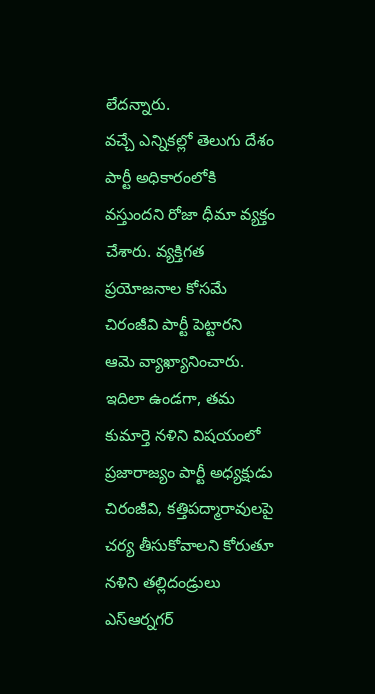లేదన్నారు.
వచ్చే ఎన్నికల్లో తెలుగు దేశం పార్టీ అధికారంలోకి వస్తుందని రోజా ధీమా వ్యక్తం చేశారు. వ్యక్తిగత ప్రయోజనాల కోసమే చిరంజీవి పార్టీ పెట్టారని ఆమె వ్యాఖ్యానించారు.
ఇదిలా ఉండగా, తమ కుమార్తె నళిని విషయంలో ప్రజారాజ్యం పార్టీ అధ్యక్షుడు చిరంజీవి, కత్తిపద్మారావులపై చర్య తీసుకోవాలని కోరుతూ నళిని తల్లిదండ్రులు ఎస్ఆర్నగర్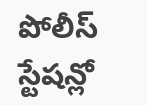పోలీస్ స్టేషన్లో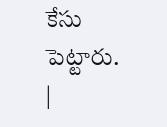కేసు పెట్టారు.
|